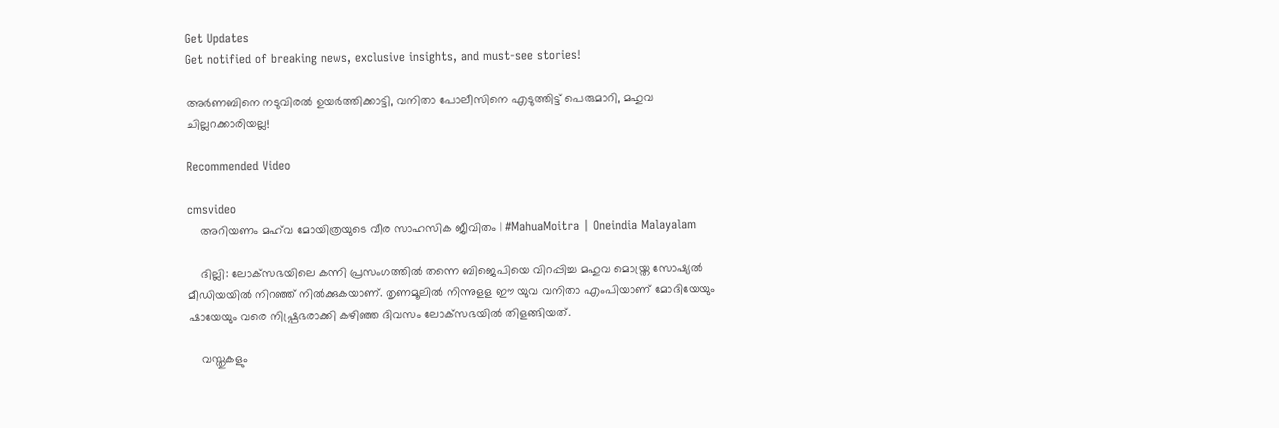Get Updates
Get notified of breaking news, exclusive insights, and must-see stories!

അർണബിനെ നടുവിരൽ ഉയർത്തിക്കാട്ടി, വനിതാ പോലീസിനെ എടുത്തിട്ട് പെരുമാറി, മഹുവ ചില്ലറക്കാരിയല്ല!

Recommended Video

cmsvideo
    അറിയണം മഹ്‌വ മോയിത്രയുടെ വീര സാഹസിക ജീവിതം | #MahuaMoitra | Oneindia Malayalam

    ദില്ലി: ലോക്‌സഭയിലെ കന്നി പ്രസംഗത്തില്‍ തന്നെ ബിജെപിയെ വിറപ്പിച്ച മഹുവ മൊയ്ത്ര സോഷ്യല്‍ മീഡിയയില്‍ നിറഞ്ഞ് നില്‍ക്കുകയാണ്. തൃണമൂലില്‍ നിന്നുളള ഈ യുവ വനിതാ എംപിയാണ് മോദിയേയും ഷായേയും വരെ നിഷ്പ്രഭരാക്കി കഴിഞ്ഞ ദിവസം ലോക്‌സഭയില്‍ തിളങ്ങിയത്.

    വസ്തുകളും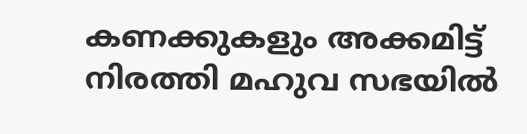കണക്കുകളും അക്കമിട്ട് നിരത്തി മഹുവ സഭയില്‍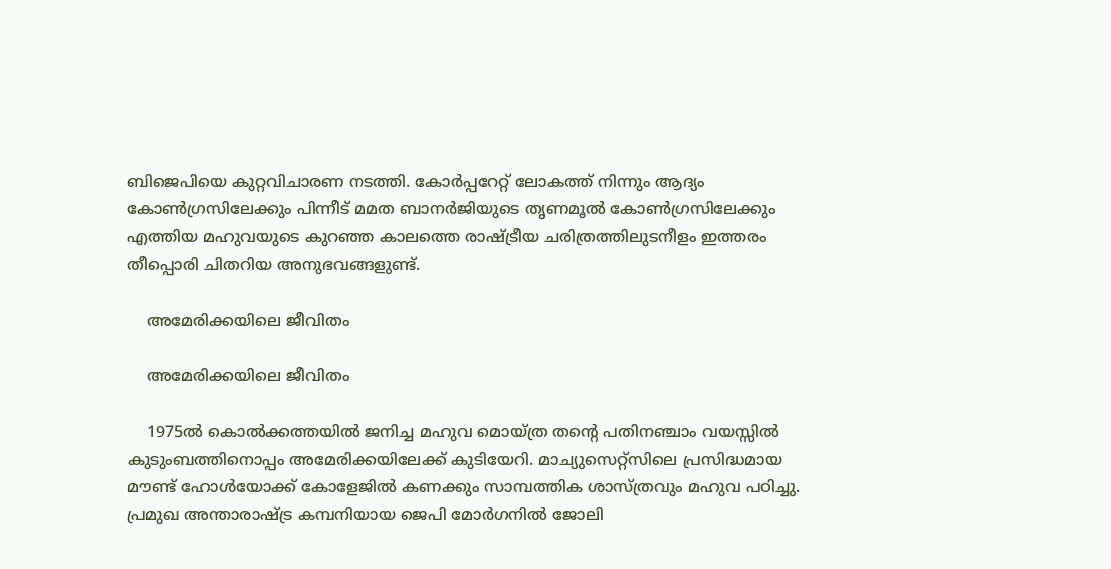ബിജെപിയെ കുറ്റവിചാരണ നടത്തി. കോര്‍പ്പറേറ്റ് ലോകത്ത് നിന്നും ആദ്യം കോണ്‍ഗ്രസിലേക്കും പിന്നീട് മമത ബാനര്‍ജിയുടെ തൃണമൂല്‍ കോണ്‍ഗ്രസിലേക്കും എത്തിയ മഹുവയുടെ കുറഞ്ഞ കാലത്തെ രാഷ്ട്രീയ ചരിത്രത്തിലുടനീളം ഇത്തരം തീപ്പൊരി ചിതറിയ അനുഭവങ്ങളുണ്ട്.

    അമേരിക്കയിലെ ജീവിതം

    അമേരിക്കയിലെ ജീവിതം

    1975ല്‍ കൊല്‍ക്കത്തയില്‍ ജനിച്ച മഹുവ മൊയ്ത്ര തന്റെ പതിനഞ്ചാം വയസ്സില്‍ കുടുംബത്തിനൊപ്പം അമേരിക്കയിലേക്ക് കുടിയേറി. മാച്യുസെറ്റ്‌സിലെ പ്രസിദ്ധമായ മൗണ്ട് ഹോള്‍യോക്ക് കോളേജില്‍ കണക്കും സാമ്പത്തിക ശാസ്ത്രവും മഹുവ പഠിച്ചു. പ്രമുഖ അന്താരാഷ്ട്ര കമ്പനിയായ ജെപി മോര്‍ഗനില്‍ ജോലി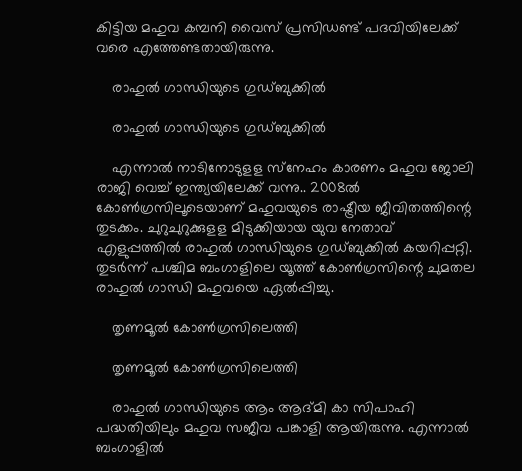കിട്ടിയ മഹുവ കമ്പനി വൈസ് പ്രസിഡണ്ട് പദവിയിലേക്ക് വരെ എത്തേണ്ടതായിരുന്നു.

    രാഹുല്‍ ഗാന്ധിയുടെ ഗുഡ്ബുക്കില്‍

    രാഹുല്‍ ഗാന്ധിയുടെ ഗുഡ്ബുക്കില്‍

    എന്നാല്‍ നാടിനോടുളള സ്‌നേഹം കാരണം മഹുവ ജോലി രാജി വെച്ച് ഇന്ത്യയിലേക്ക് വന്നു.. 2008ല്‍ കോണ്‍ഗ്രസിലൂടെയാണ് മഹുവയുടെ രാഷ്ട്രീയ ജീവിതത്തിന്റെ തുടക്കം. ചുറുചുറുക്കുളള മിടുക്കിയായ യുവ നേതാവ് എളുപ്പത്തില്‍ രാഹുല്‍ ഗാന്ധിയുടെ ഗുഡ്ബുക്കില്‍ കയറിപ്പറ്റി. തുടര്‍ന്ന് പശ്ചിമ ബംഗാളിലെ യൂത്ത് കോണ്‍ഗ്രസിന്റെ ചുമതല രാഹുല്‍ ഗാന്ധി മഹുവയെ ഏല്‍പ്പിച്ചു.

    തൃണമൂല്‍ കോണ്‍ഗ്രസിലെത്തി

    തൃണമൂല്‍ കോണ്‍ഗ്രസിലെത്തി

    രാഹുല്‍ ഗാന്ധിയുടെ ആം ആദ്മി കാ സിപാഹി പദ്ധതിയിലും മഹുവ സജീവ പങ്കാളി ആയിരുന്നു. എന്നാല്‍ ബംഗാളില്‍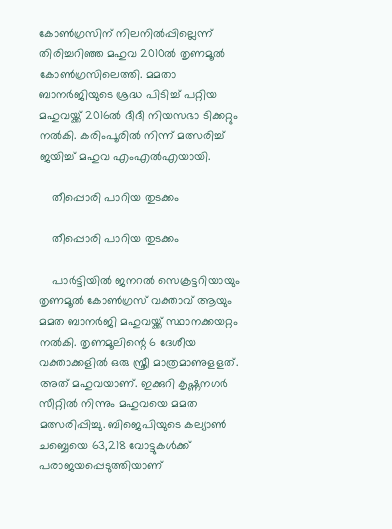കോണ്‍ഗ്രസിന് നിലനില്‍പ്പില്ലെന്ന് തിരിച്ചറിഞ്ഞ മഹുവ 2010ല്‍ തൃണമൂല്‍ കോണ്‍ഗ്രസിലെത്തി. മമതാ ബാനര്‍ജിയുടെ ശ്രദ്ധ പിടിച്ച് പറ്റിയ മഹുവയ്ക്ക് 2016ല്‍ ദീദീ നിയസഭാ ടിക്കറ്റും നല്‍കി. കരിംപൂരില്‍ നിന്ന് മത്സരിച്ച് ജയിച്ച് മഹുവ എംഎല്‍എയായി.

    തീപ്പൊരി പാറിയ തുടക്കം

    തീപ്പൊരി പാറിയ തുടക്കം

    പാര്‍ട്ടിയില്‍ ജനറല്‍ സെക്രട്ടറിയായും തൃണമൂല്‍ കോണ്‍ഗ്രസ് വക്താവ് ആയും മമത ബാനര്‍ജി മഹുവയ്ക്ക് സ്ഥാനക്കയറ്റം നല്‍കി. തൃണമൂലിന്റെ 6 ദേശീയ വക്താക്കളില്‍ ഒരു സ്ത്രീ മാത്രമാണുളളത്. അത് മഹുവയാണ്. ഇക്കുറി കൃഷ്ണനഗര്‍ സീറ്റില്‍ നിന്നും മഹുവയെ മമത മത്സരിപ്പിച്ചു. ബിജെപിയുടെ കല്യാണ്‍ ചബ്ബെയെ 63,218 വോട്ടുകള്‍ക്ക് പരാജയപ്പെടുത്തിയാണ്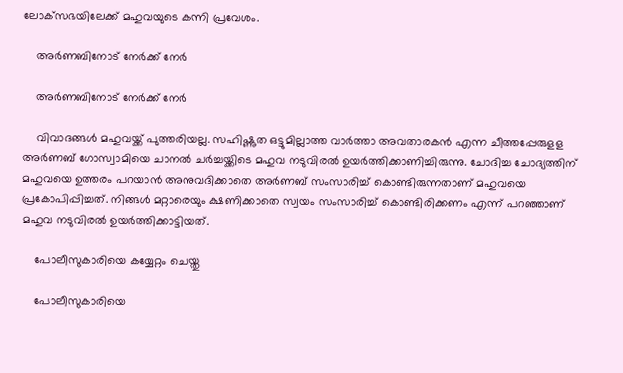ലോക്‌സഭയിലേക്ക് മഹുവയുടെ കന്നി പ്രവേശം.

    അർണബിനോട് നേർക്ക് നേർ

    അർണബിനോട് നേർക്ക് നേർ

    വിവാദങ്ങള്‍ മഹുവയ്ക്ക് പുത്തരിയല്ല. സഹിഷ്ണുത ഒട്ടുമില്ലാത്ത വാര്‍ത്താ അവതാരകന്‍ എന്ന ചീത്തപ്പേരുളള അര്‍ണബ് ഗോസ്വാമിയെ ചാനല്‍ ചര്‍ച്ചയ്ക്കിടെ മഹുവ നടുവിരല്‍ ഉയര്‍ത്തിക്കാണിച്ചിരുന്നു. ചോദിച്ച ചോദ്യത്തിന് മഹുവയെ ഉത്തരം പറയാന്‍ അനുവദിക്കാതെ അര്‍ണബ് സംസാരിച്ച് കൊണ്ടിരുന്നതാണ് മഹുവയെ പ്രകോപിപ്പിച്ചത്. നിങ്ങള്‍ മറ്റാരെയും ക്ഷണിക്കാതെ സ്വയം സംസാരിച്ച് കൊണ്ടിരിക്കണം എന്ന് പറഞ്ഞാണ് മഹുവ നടുവിരല്‍ ഉയര്‍ത്തിക്കാട്ടിയത്.

    പോലീസുകാരിയെ കയ്യേറ്റം ചെയ്തു

    പോലീസുകാരിയെ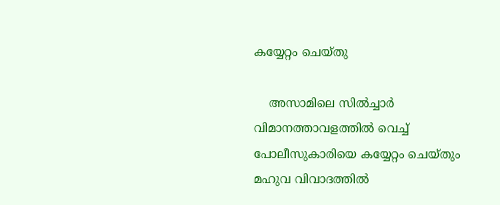കയ്യേറ്റം ചെയ്തു

    അസാമിലെ സില്‍ച്ചാര്‍ വിമാനത്താവളത്തില്‍ വെച്ച് പോലീസുകാരിയെ കയ്യേറ്റം ചെയ്തും മഹുവ വിവാദത്തില്‍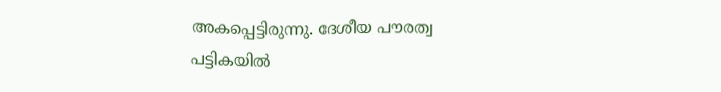അകപ്പെട്ടിരുന്നു. ദേശീയ പൗരത്വ പട്ടികയില്‍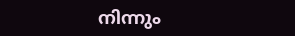നിന്നും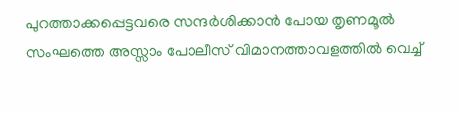പുറത്താക്കപ്പെട്ടവരെ സന്ദര്‍ശിക്കാന്‍ പോയ തൃണമൂല്‍ സംഘത്തെ അസ്സാം പോലീസ് വിമാനത്താവളത്തില്‍ വെച്ച്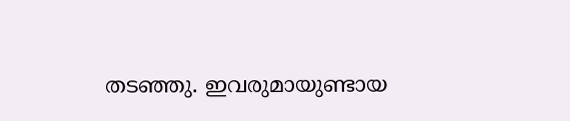തടഞ്ഞു. ഇവരുമായുണ്ടായ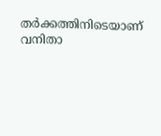തര്‍ക്കത്തിനിടെയാണ് വനിതാ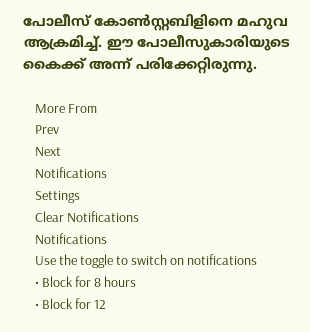പോലീസ് കോണ്‍സ്റ്റബിളിനെ മഹുവ ആക്രമിച്ച്. ഈ പോലീസുകാരിയുടെ കൈക്ക് അന്ന് പരിക്കേറ്റിരുന്നു.

    More From
    Prev
    Next
    Notifications
    Settings
    Clear Notifications
    Notifications
    Use the toggle to switch on notifications
    • Block for 8 hours
    • Block for 12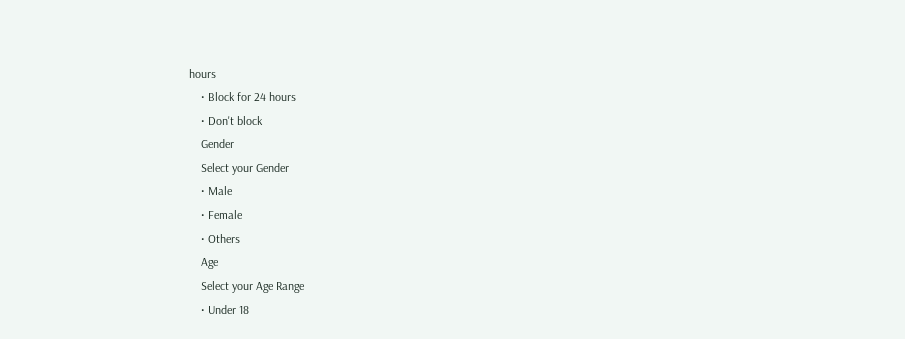hours
    • Block for 24 hours
    • Don't block
    Gender
    Select your Gender
    • Male
    • Female
    • Others
    Age
    Select your Age Range
    • Under 18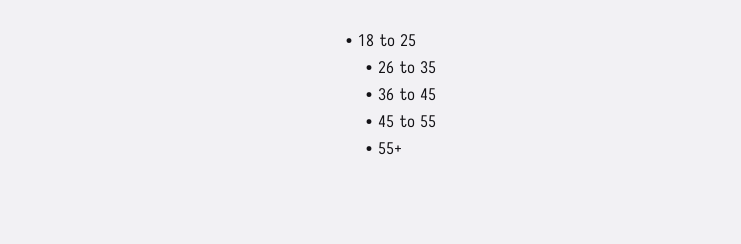• 18 to 25
    • 26 to 35
    • 36 to 45
    • 45 to 55
    • 55+